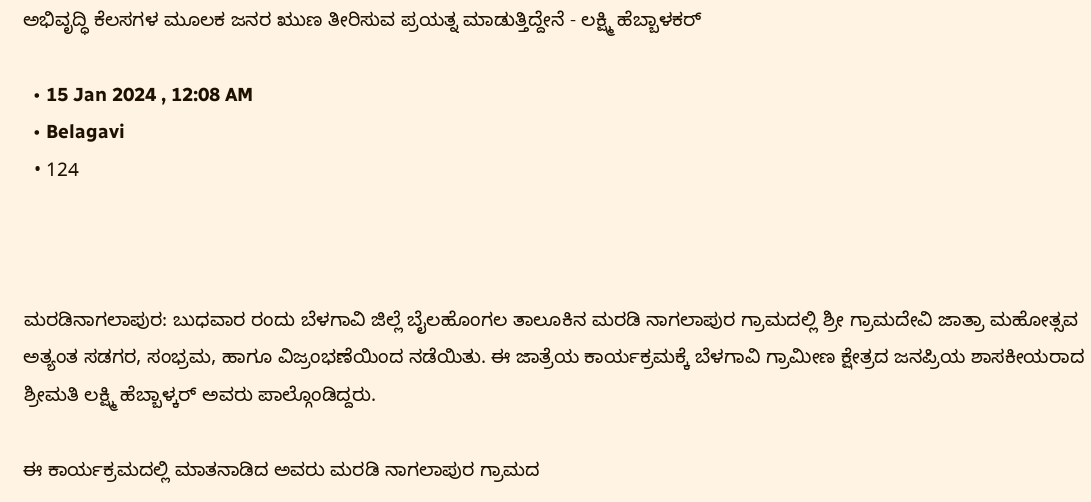ಅಭಿವೃದ್ಧಿ ಕೆಲಸಗಳ ಮೂಲಕ ಜನರ ಋುಣ ತೀರಿಸುವ ಪ್ರಯತ್ನ ಮಾಡುತ್ತಿದ್ದೇನೆ - ಲಕ್ಷ್ಮಿ ಹೆಬ್ಬಾಳಕರ್

  • 15 Jan 2024 , 12:08 AM
  • Belagavi
  • 124



ಮರಡಿನಾಗಲಾಪುರ: ಬುಧವಾರ ರಂದು ಬೆಳಗಾವಿ ಜಿಲ್ಲೆ ಬೈಲಹೊಂಗಲ ತಾಲೂಕಿನ ಮರಡಿ ನಾಗಲಾಪುರ ಗ್ರಾಮದಲ್ಲಿ ಶ್ರೀ ಗ್ರಾಮದೇವಿ ಜಾತ್ರಾ ಮಹೋತ್ಸವ ಅತ್ಯಂತ ಸಡಗರ, ಸಂಭ್ರಮ, ಹಾಗೂ ವಿಜ್ರಂಭಣೆಯಿಂದ ನಡೆಯಿತು. ಈ ಜಾತ್ರೆಯ ಕಾರ್ಯಕ್ರಮಕ್ಕೆ ಬೆಳಗಾವಿ ಗ್ರಾಮೀಣ ಕ್ಷೇತ್ರದ ಜನಪ್ರಿಯ ಶಾಸಕೀಯರಾದ ಶ್ರೀಮತಿ ಲಕ್ಷ್ಮಿ ಹೆಬ್ಬಾಳ್ಕರ್ ಅವರು ಪಾಲ್ಗೊಂಡಿದ್ದರು.

ಈ ಕಾರ್ಯಕ್ರಮದಲ್ಲಿ ಮಾತನಾಡಿದ ಅವರು ಮರಡಿ ನಾಗಲಾಪುರ ಗ್ರಾಮದ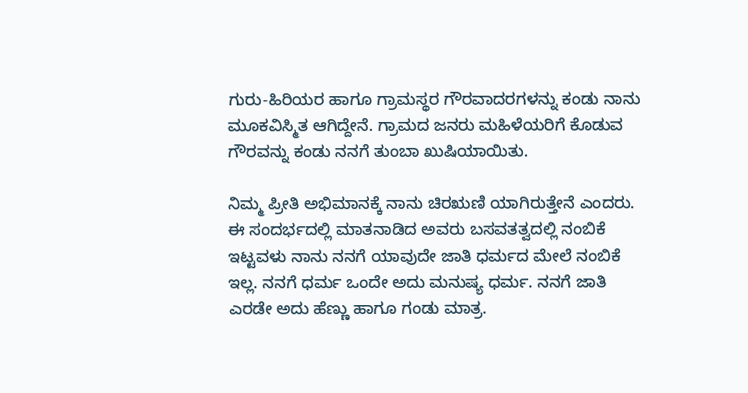ಗುರು-ಹಿರಿಯರ ಹಾಗೂ ಗ್ರಾಮಸ್ಥರ ಗೌರವಾದರಗಳನ್ನು ಕಂಡು ನಾನು ಮೂಕವಿಸ್ಮಿತ ಆಗಿದ್ದೇನೆ. ಗ್ರಾಮದ ಜನರು ಮಹಿಳೆಯರಿಗೆ ಕೊಡುವ ಗೌರವನ್ನು ಕಂಡು ನನಗೆ ತುಂಬಾ ಖುಷಿಯಾಯಿತು.

ನಿಮ್ಮ ಪ್ರೀತಿ ಅಭಿಮಾನಕ್ಕೆ ನಾನು ಚಿರಋಣಿ ಯಾಗಿರುತ್ತೇನೆ ಎಂದರು. ಈ ಸಂದರ್ಭದಲ್ಲಿ ಮಾತನಾಡಿದ ಅವರು ಬಸವತತ್ವದಲ್ಲಿ ನಂಬಿಕೆ ಇಟ್ಟವಳು ನಾನು ನನಗೆ ಯಾವುದೇ ಜಾತಿ ಧರ್ಮದ ಮೇಲೆ ನಂಬಿಕೆ ಇಲ್ಲ. ನನಗೆ ಧರ್ಮ ಒಂದೇ ಅದು ಮನುಷ್ಯ ಧರ್ಮ. ನನಗೆ ಜಾತಿ ಎರಡೇ ಅದು ಹೆಣ್ಣು ಹಾಗೂ ಗಂಡು ಮಾತ್ರ.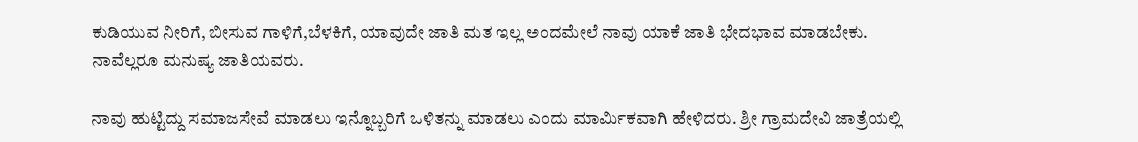ಕುಡಿಯುವ ನೀರಿಗೆ, ಬೀಸುವ ಗಾಳಿಗೆ,ಬೆಳಕಿಗೆ, ಯಾವುದೇ ಜಾತಿ ಮತ ಇಲ್ಲ ಅಂದಮೇಲೆ ನಾವು ಯಾಕೆ ಜಾತಿ ಭೇದಭಾವ ಮಾಡಬೇಕು. ನಾವೆಲ್ಲರೂ ಮನುಷ್ಯ ಜಾತಿಯವರು.

ನಾವು ಹುಟ್ಟಿದ್ದು ಸಮಾಜಸೇವೆ ಮಾಡಲು ಇನ್ನೊಬ್ಬರಿಗೆ ಒಳಿತನ್ನು ಮಾಡಲು ಎಂದು ಮಾರ್ಮಿಕವಾಗಿ ಹೇಳಿದರು. ಶ್ರೀ ಗ್ರಾಮದೇವಿ ಜಾತ್ರೆಯಲ್ಲಿ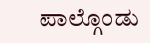ಪಾಲ್ಗೊಂಡು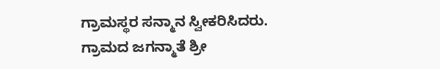ಗ್ರಾಮಸ್ಥರ ಸನ್ಮಾನ ಸ್ವೀಕರಿಸಿದರು. ಗ್ರಾಮದ ಜಗನ್ಮಾತೆ ಶ್ರೀ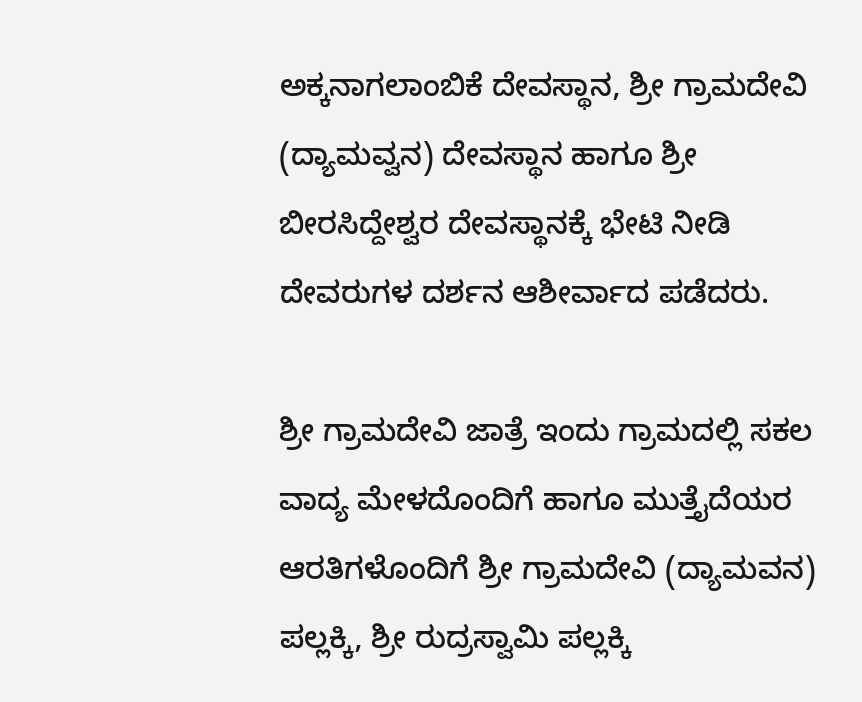ಅಕ್ಕನಾಗಲಾಂಬಿಕೆ ದೇವಸ್ಥಾನ, ಶ್ರೀ ಗ್ರಾಮದೇವಿ (ದ್ಯಾಮವ್ವನ) ದೇವಸ್ಥಾನ ಹಾಗೂ ಶ್ರೀ ಬೀರಸಿದ್ದೇಶ್ವರ ದೇವಸ್ಥಾನಕ್ಕೆ ಭೇಟಿ ನೀಡಿ ದೇವರುಗಳ ದರ್ಶನ ಆಶೀರ್ವಾದ ಪಡೆದರು.

ಶ್ರೀ ಗ್ರಾಮದೇವಿ ಜಾತ್ರೆ ಇಂದು ಗ್ರಾಮದಲ್ಲಿ ಸಕಲ ವಾದ್ಯ ಮೇಳದೊಂದಿಗೆ ಹಾಗೂ ಮುತ್ತೈದೆಯರ ಆರತಿಗಳೊಂದಿಗೆ ಶ್ರೀ ಗ್ರಾಮದೇವಿ (ದ್ಯಾಮವನ) ಪಲ್ಲಕ್ಕಿ, ಶ್ರೀ ರುದ್ರಸ್ವಾಮಿ ಪಲ್ಲಕ್ಕಿ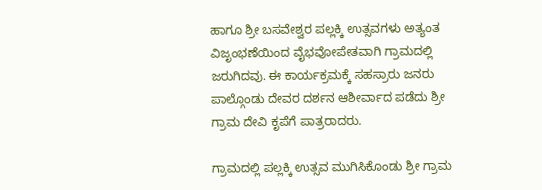ಹಾಗೂ ಶ್ರೀ ಬಸವೇಶ್ವರ ಪಲ್ಲಕ್ಕಿ ಉತ್ಸವಗಳು ಅತ್ಯಂತ ವಿಜೃಂಭಣೆಯಿಂದ ವೈಭವೋಪೇತವಾಗಿ ಗ್ರಾಮದಲ್ಲಿ ಜರುಗಿದವು. ಈ ಕಾರ್ಯಕ್ರಮಕ್ಕೆ ಸಹಸ್ರಾರು ಜನರು ಪಾಲ್ಗೊಂಡು ದೇವರ ದರ್ಶನ ಆಶೀರ್ವಾದ ಪಡೆದು ಶ್ರೀ ಗ್ರಾಮ ದೇವಿ ಕೃಪೆಗೆ ಪಾತ್ರರಾದರು.

ಗ್ರಾಮದಲ್ಲಿ ಪಲ್ಲಕ್ಕಿ ಉತ್ಸವ ಮುಗಿಸಿಕೊಂಡು ಶ್ರೀ ಗ್ರಾಮ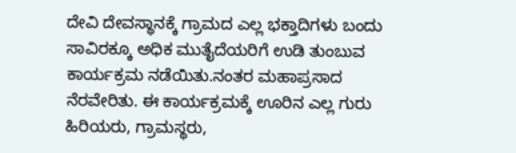ದೇವಿ ದೇವಸ್ಥಾನಕ್ಕೆ ಗ್ರಾಮದ ಎಲ್ಲ ಭಕ್ತಾದಿಗಳು ಬಂದು ಸಾವಿರಕ್ಕೂ ಅಧಿಕ ಮುತೈದೆಯರಿಗೆ ಉಡಿ ತುಂಬುವ ಕಾರ್ಯಕ್ರಮ ನಡೆಯಿತು.ನಂತರ ಮಹಾಪ್ರಸಾದ ನೆರವೇರಿತು. ಈ ಕಾರ್ಯಕ್ರಮಕ್ಕೆ ಊರಿನ ಎಲ್ಲ ಗುರು ಹಿರಿಯರು, ಗ್ರಾಮಸ್ಥರು,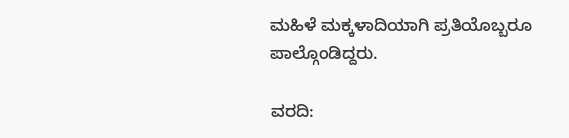ಮಹಿಳೆ ಮಕ್ಕಳಾದಿಯಾಗಿ ಪ್ರತಿಯೊಬ್ಬರೂ ಪಾಲ್ಗೊಂಡಿದ್ದರು.

ವರದಿ: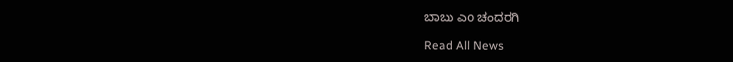ಬಾಬು ಎo ಚಂದರಗಿ

Read All News